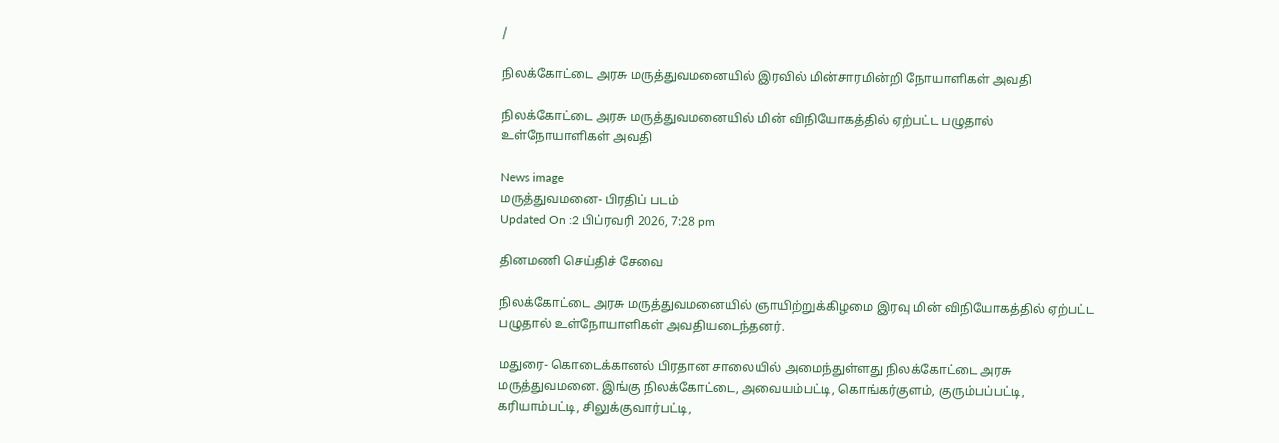/

நிலக்கோட்டை அரசு மருத்துவமனையில் இரவில் மின்சாரமின்றி நோயாளிகள் அவதி

நிலக்கோட்டை அரசு மருத்துவமனையில் மின் விநியோகத்தில் ஏற்பட்ட பழுதால் உள்நோயாளிகள் அவதி

News image
மருத்துவமனை- பிரதிப் படம்
Updated On :2 பிப்ரவரி 2026, 7:28 pm

தினமணி செய்திச் சேவை

நிலக்கோட்டை அரசு மருத்துவமனையில் ஞாயிற்றுக்கிழமை இரவு மின் விநியோகத்தில் ஏற்பட்ட பழுதால் உள்நோயாளிகள் அவதியடைந்தனர்.

மதுரை- கொடைக்கானல் பிரதான சாலையில் அமைந்துள்ளது நிலக்கோட்டை அரசு மருத்துவமனை. இங்கு நிலக்கோட்டை, அவையம்பட்டி, கொங்கர்குளம், குரும்பப்பட்டி, கரியாம்பட்டி, சிலுக்குவார்பட்டி,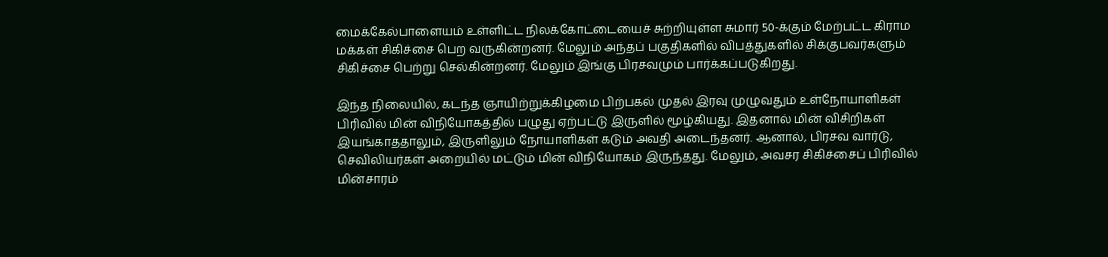மைக்கேல்பாளையம் உள்ளிட்ட நிலக்கோட்டையைச் சுற்றியுள்ள சுமார் 50-க்கும் மேற்பட்ட கிராம மக்கள் சிகிச்சை பெற வருகின்றனர். மேலும் அந்தப் பகுதிகளில் விபத்துகளில் சிக்குபவர்களும் சிகிச்சை பெற்று செல்கின்றனர். மேலும் இங்கு பிரசவமும் பார்க்கப்படுகிறது.

இந்த நிலையில், கடந்த ஞாயிற்றுக்கிழமை பிற்பகல் முதல் இரவு முழுவதும் உள்நோயாளிகள் பிரிவில் மின் விநியோகத்தில் பழுது ஏற்பட்டு இருளில் மூழ்கியது. இதனால் மின் விசிறிகள் இயங்காததாலும், இருளிலும் நோயாளிகள் கடும் அவதி அடைந்தனர். ஆனால், பிரசவ வார்டு, செவிலியர்கள் அறையில் மட்டும் மின் விநியோகம் இருந்தது. மேலும், அவசர சிகிச்சைப் பிரிவில் மின்சாரம்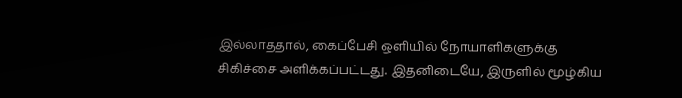இல்லாததால், கைப்பேசி ஒளியில் நோயாளிகளுக்கு சிகிச்சை அளிக்கப்பட்டது. இதனிடையே, இருளில் மூழ்கிய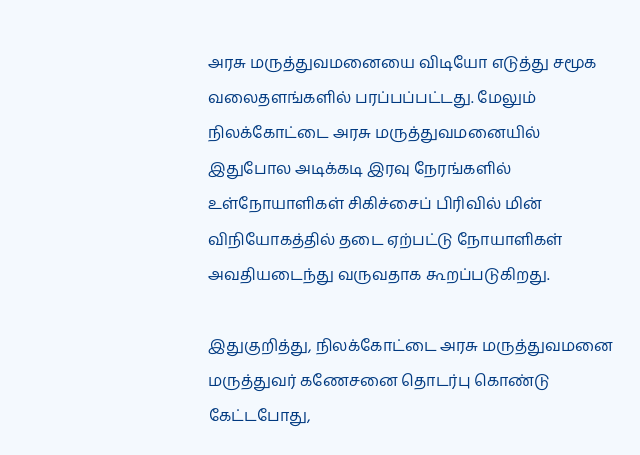அரசு மருத்துவமனையை விடியோ எடுத்து சமூக வலைதளங்களில் பரப்பப்பட்டது. மேலும் நிலக்கோட்டை அரசு மருத்துவமனையில் இதுபோல அடிக்கடி இரவு நேரங்களில் உள்நோயாளிகள் சிகிச்சைப் பிரிவில் மின் விநியோகத்தில் தடை ஏற்பட்டு நோயாளிகள் அவதியடைந்து வருவதாக கூறப்படுகிறது.

இதுகுறித்து, நிலக்கோட்டை அரசு மருத்துவமனை மருத்துவர் கணேசனை தொடர்பு கொண்டு கேட்டபோது,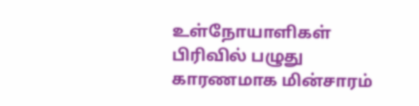உள்நோயாளிகள் பிரிவில் பழுது காரணமாக மின்சாரம்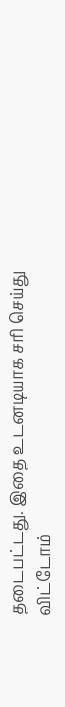தடைபட்டது. இதை உடனடியாக சரி செய்து விட்டோம்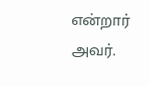என்றார் அவர்.